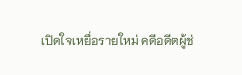เปิดใจเหยื่อรายใหม่ คดีอดีตผู้ช่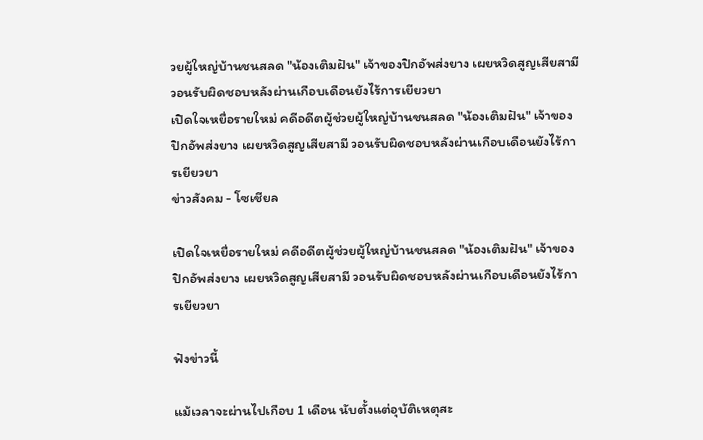วยผู้ใหญ่บ้านชนสลด "น้องเติมฝัน" เจ้าของปิกอัพส่งยาง เผยหวิดสูญเสียสามี วอนรับผิดชอบหลังผ่านเกือบเดือนยังไร้การเยียวยา
เปิดใจเหยื่อรายใหม่ คดีอดีตผู้ช่วยผู้ใหญ่บ้านชนสลด "น้องเติมฝัน" เจ้าของปิกอัพส่งยาง เผยหวิดสูญเสียสามี วอนรับผิดชอบหลังผ่านเกือบเดือนยังไร้การเยียวยา
ข่าวสังคม - โซเชียล

เปิดใจเหยื่อรายใหม่ คดีอดีตผู้ช่วยผู้ใหญ่บ้านชนสลด "น้องเติมฝัน" เจ้าของปิกอัพส่งยาง เผยหวิดสูญเสียสามี วอนรับผิดชอบหลังผ่านเกือบเดือนยังไร้การเยียวยา

ฟังข่าวนี้

แม้เวลาจะผ่านไปเกือบ 1 เดือน นับตั้งแต่อุบัติเหตุสะ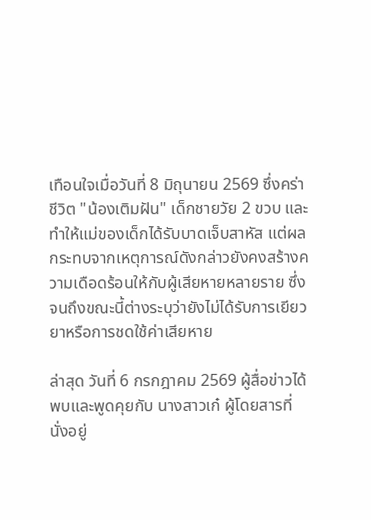เทือนใจเมื่อวันที่ 8 มิถุนายน 2569 ซึ่งคร่าชีวิต "น้องเติมฝัน" เด็กชายวัย 2 ขวบ และทำให้แม่ของเด็กได้รับบาดเจ็บสาหัส แต่ผลกระทบจากเหตุการณ์ดังกล่าวยังคงสร้างความเดือดร้อนให้กับผู้เสียหายหลายราย ซึ่งจนถึงขณะนี้ต่างระบุว่ายังไม่ได้รับการเยียวยาหรือการชดใช้ค่าเสียหาย

ล่าสุด วันที่ 6 กรกฎาคม 2569 ผู้สื่อข่าวได้พบและพูดคุยกับ นางสาวเก๋ ผู้โดยสารที่นั่งอยู่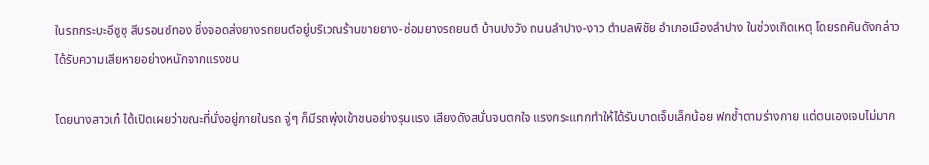ในรถกระบะอีซูซุ สีบรอนซ์ทอง ซึ่งจอดส่งยางรถยนต์อยู่บริเวณร้านขายยาง-ซ่อมยางรถยนต์ บ้านปงวัง ถนนลำปาง-งาว ตำบลพิชัย อำเภอเมืองลำปาง ในช่วงเกิดเหตุ โดยรถคันดังกล่าวได้รับความเสียหายอย่างหนักจากแรงชน

โดยนางสาวเก๋ ได้เปิดเผยว่าขณะที่นั่งอยู่ภายในรถ จู่ๆ ก็มีรถพุ่งเข้าชนอย่างรุนแรง เสียงดังสนั่นจนตกใจ แรงกระแทกทำให้ได้รับบาดเจ็บเล็กน้อย ฟกช้ำตามร่างกาย แต่ตนเองเจบไม่มาก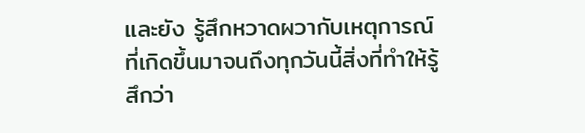และยัง รู้สึกหวาดผวากับเหตุการณ์ที่เกิดขึ้นมาจนถึงทุกวันนี้สิ่งที่ทำให้รู้สึกว่า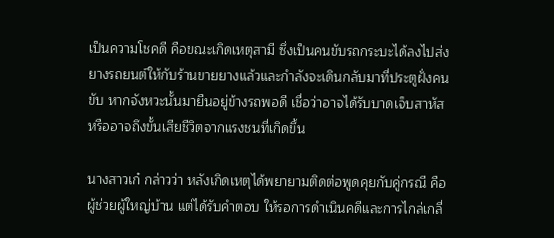เป็นความโชคดี คือขณะเกิดเหตุสามี ซึ่งเป็นคนขับรถกระบะได้ลงไปส่งยางรถยนต์ให้กับร้านขายยางแล้วและกำลังจะเดินกลับมาที่ประตูฝั่งคนขับ หากจังหวะนั้นมายืนอยู่ข้างรถพอดี เชื่อว่าอาจได้รับบาดเจ็บสาหัสหรืออาจถึงขั้นเสียชีวิตจากแรงชนที่เกิดขึ้น

นางสาวเก๋ กล่าวว่า หลังเกิดเหตุได้พยายามติดต่อพูดคุยกับคู่กรณี คือผู้ช่วยผู้ใหญ่บ้าน แต่ได้รับคำตอบ ให้รอการดำเนินคดีและการไกล่เกลี่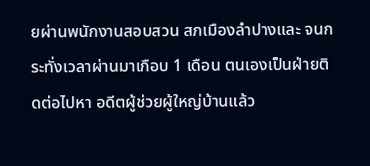ยผ่านพนักงานสอบสวน สภเมืองลำปางและ จนกระทั่งเวลาผ่านมาเกือบ 1 เดือน ตนเองเป็นฝ่ายติดต่อไปหา อดีตผู้ช่วยผู้ใหญ่บ้านแล้ว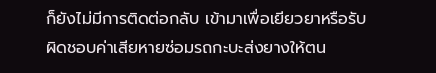ก็ยังไม่มีการติดต่อกลับ เข้ามาเพื่อเยียวยาหรือรับผิดชอบค่าเสียหายซ่อมรถกะบะส่งยางให้ตน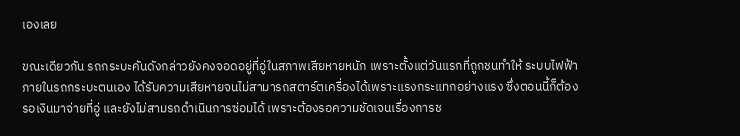เองเลย

ขณะเดียวกัน รถกระบะคันดังกล่าวยังคงจอดอยู่ที่อู่ในสภาพเสียหายหนัก เพราะตั้งแต่วันแรกที่ถูกชนทำให้ ระบบไฟฟ้าภายในรถกระบะตนเอง ได้รับความเสียหายจนไม่สามารถสตาร์ตเครื่องได้เพราะแรงกระแทกอย่างแรง ซึ่งตอนนี้ก็ต้องรอเงินมาจ่ายที่อู่ และยังไม่สามรถดำเนินการซ่อมได้ เพราะต้องรอความชัดเจนเรื่องการช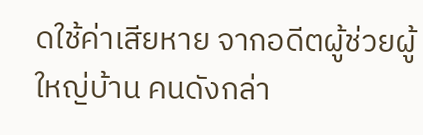ดใช้ค่าเสียหาย จากอดีตผู้ช่วยผู้ใหญ่บ้าน คนดังกล่า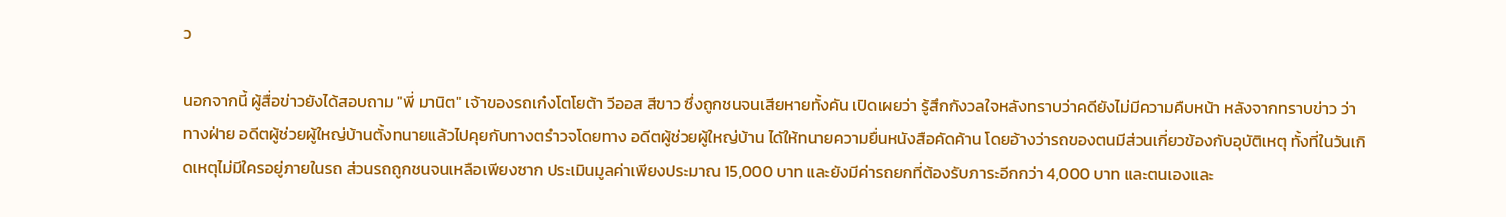ว

นอกจากนี้ ผู้สื่อข่าวยังได้สอบถาม "พี่ มานิต" เจ้าของรถเก๋งโตโยต้า วีออส สีขาว ซึ่งถูกชนจนเสียหายทั้งคัน เปิดเผยว่า รู้สึกกังวลใจหลังทราบว่าคดียังไม่มีความคืบหน้า หลังจากทราบข่าว ว่าทางฝ่าย อดีตผู้ช่วยผู้ใหญ่บ้านตั้งทนายแล้วไปคุยกับทางตรำวจโดยทาง อดีตผู้ช่วยผู้ใหญ่บ้าน ไดัให้ทนายความยื่นหนังสือคัดค้าน โดยอ้างว่ารถของตนมีส่วนเกี่ยวข้องกับอุบัติเหตุ ทั้งที่ในวันเกิดเหตุไม่มีใครอยู่ภายในรถ ส่วนรถถูกชนจนเหลือเพียงซาก ประเมินมูลค่าเพียงประมาณ 15,000 บาท และยังมีค่ารถยกที่ต้องรับภาระอีกกว่า 4,000 บาท และตนเองและ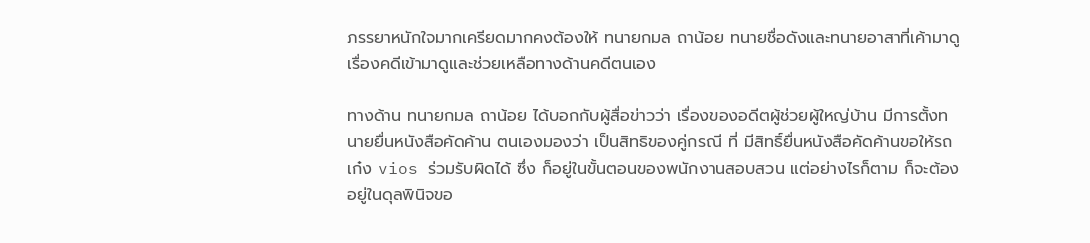ภรรยาหนักใจมากเครียดมากคงต้องให้ ทนายกมล ถาน้อย ทนายชื่อดังและทนายอาสาที่เค้ามาดูเรื่องคดีเข้ามาดูและช่วยเหลือทางด้านคดีตนเอง

ทางด้าน ทนายกมล ถาน้อย ได้บอกกับผู้สื่อข่าวว่า เรื่องของอดีตผู้ช่วยผู้ใหญ่บ้าน มีการตั้งทนายยื่นหนังสือคัดค้าน ตนเองมองว่า เป็นสิทธิของคู่กรณี ที่ มีสิทธิ์ยื่นหนังสือคัดค้านขอให้รถเก๋ง vios ร่วมรับผิดได้ ซึ่ง ก็อยู่ในขั้นตอนของพนักงานสอบสวน แต่อย่างไรก็ตาม ก็จะต้องอยู่ในดุลพินิจขอ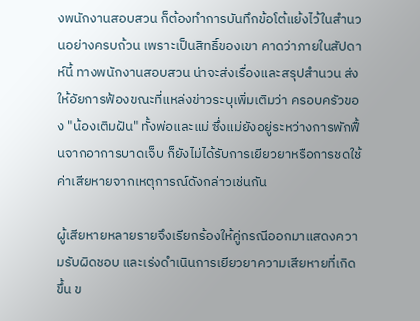งพนักงานสอบสวน ก็ต้องทำการบันทึกข้อโต้แย้งไว้ในสำนวนอย่างครบถ้วน เพราะเป็นสิทธิ์ของเขา คาดว่าภายในสัปดาห์นี้ ทางพนักงานสอบสวน น่าจะส่งเรื่องและสรุปสำนวน ส่งให้อัยการฟ้องขณะที่แหล่งข่าวระบุเพิ่มเติมว่า ครอบครัวของ "น้องเติมฝัน" ทั้งพ่อและแม่ ซึ่งแม่ยังอยู่ระหว่างการพักฟื้นจากอาการบาดเจ็บ ก็ยังไม่ได้รับการเยียวยาหรือการชดใช้ค่าเสียหายจากเหตุการณ์ดังกล่าวเช่นกัน

ผู้เสียหายหลายรายจึงเรียกร้องให้คู่กรณีออกมาแสดงความรับผิดชอบ และเร่งดำเนินการเยียวยาความเสียหายที่เกิดขึ้น ข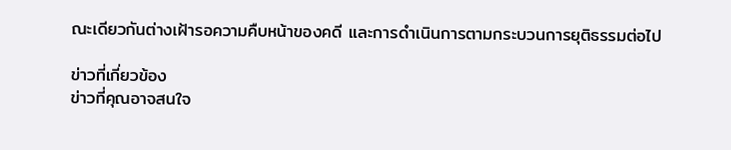ณะเดียวกันต่างเฝ้ารอความคืบหน้าของคดี และการดำเนินการตามกระบวนการยุติธรรมต่อไป

ข่าวที่เกี่ยวข้อง
ข่าวที่คุณอาจสนใจ